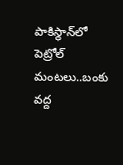పాకిస్థాన్‌లో పెట్రోల్ మంటలు..బంకు వద్ద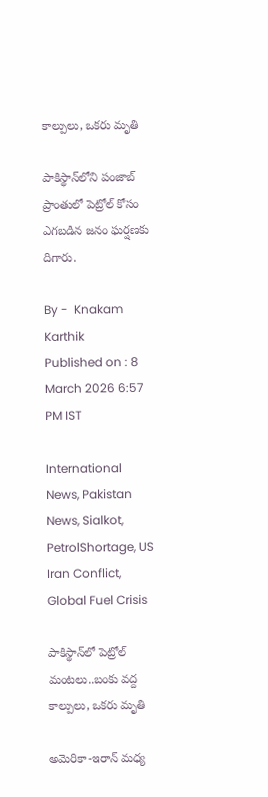కాల్పులు, ఒకరు మృతి

పాకిస్థాన్‌లోని పంజాబ్ ప్రాంతులో పెట్రోల్ కోసం ఎగబడిన జనం ఘర్షణకు దిగారు.

By -  Knakam Karthik
Published on : 8 March 2026 6:57 PM IST

International News, Pakistan News, Sialkot, PetrolShortage, US Iran Conflict, Global Fuel Crisis

పాకిస్థాన్‌లో పెట్రోల్ మంటలు..బంకు వద్ద కాల్పులు, ఒకరు మృతి

అమెరికా-ఇరాన్ మధ్య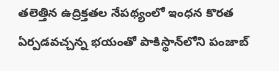తలెత్తిన ఉద్రిక్తతల నేపథ్యంలో ఇంధన కొరత ఏర్పడవచ్చన్న భయంతో పాకిస్థాన్‌లోని పంజాబ్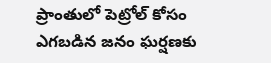ప్రాంతులో పెట్రోల్ కోసం ఎగబడిన జనం ఘర్షణకు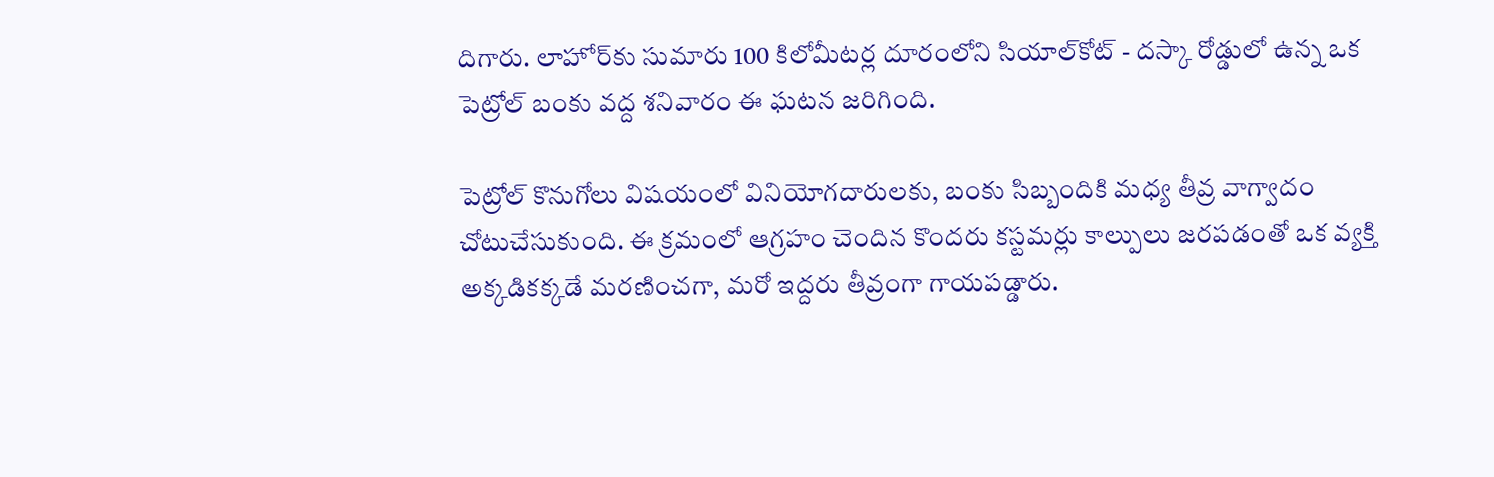దిగారు. లాహోర్‌కు సుమారు 100 కిలోమీటర్ల దూరంలోని సియాల్‌కోట్ - దస్కా రోడ్డులో ఉన్న ఒక పెట్రోల్ బంకు వద్ద శనివారం ఈ ఘటన జరిగింది.

పెట్రోల్ కొనుగోలు విషయంలో వినియోగదారులకు, బంకు సిబ్బందికి మధ్య తీవ్ర వాగ్వాదం చోటుచేసుకుంది. ఈ క్రమంలో ఆగ్రహం చెందిన కొందరు కస్టమర్లు కాల్పులు జరపడంతో ఒక వ్యక్తి అక్కడికక్కడే మరణించగా, మరో ఇద్దరు తీవ్రంగా గాయపడ్డారు.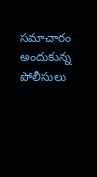సమాచారం అందుకున్న పోలీసులు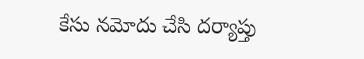కేసు నమోదు చేసి దర్యాప్తు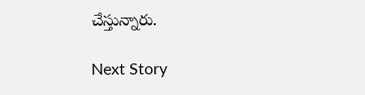చేస్తున్నారు.

Next Story